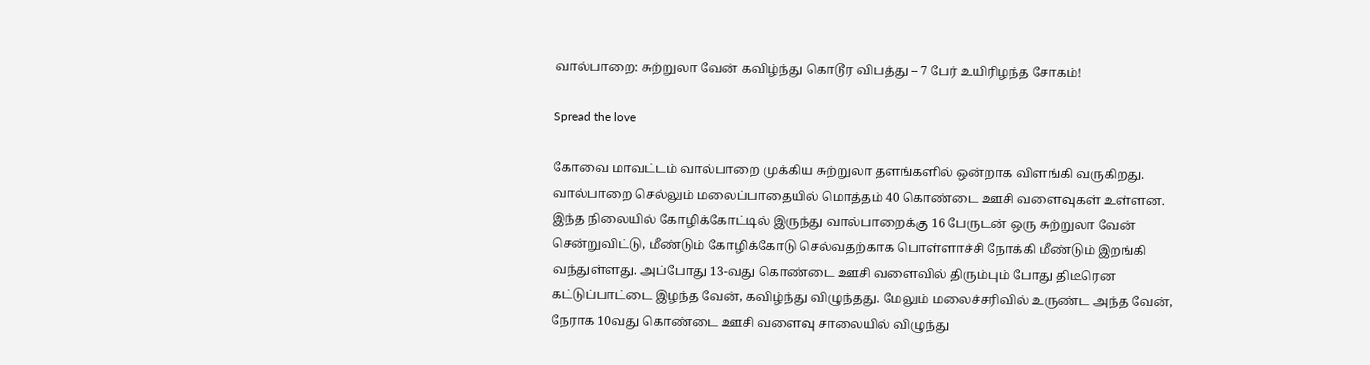வால்பாறை: சுற்றுலா வேன் கவிழ்ந்து கொடூர விபத்து – 7 பேர் உயிரிழந்த சோகம்!

Spread the love

கோவை மாவட்டம் வால்பாறை முக்கிய சுற்றுலா தளங்களில் ஒன்றாக விளங்கி வருகிறது. வால்பாறை செல்லும் மலைப்பாதையில் மொத்தம் 40 கொண்டை ஊசி வளைவுகள் உள்ளன. இந்த நிலையில் கோழிக்கோட்டில் இருந்து வால்பாறைக்கு 16 பேருடன் ஒரு சுற்றுலா வேன் சென்றுவிட்டு, மீண்டும் கோழிக்கோடு செல்வதற்காக பொள்ளாச்சி நோக்கி மீண்டும் இறங்கி வந்துள்ளது. அப்போது 13-வது கொண்டை ஊசி வளைவில் திரும்பும் போது திடீரென கட்டுப்பாட்டை இழந்த வேன், கவிழ்ந்து விழுந்தது. மேலும் மலைச்சரிவில் உருண்ட அந்த வேன், நேராக 10வது கொண்டை ஊசி வளைவு சாலையில் விழுந்து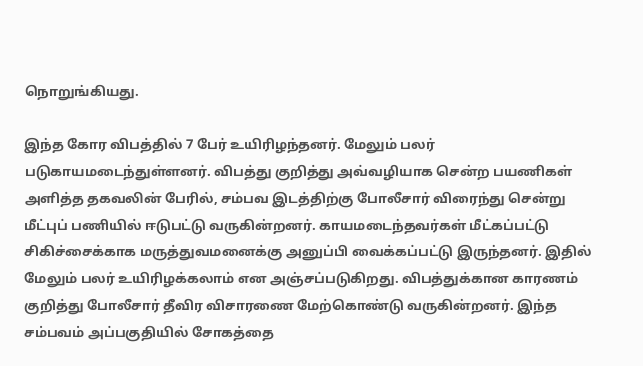நொறுங்கியது.

இந்த கோர விபத்தில் 7 பேர் உயிரிழந்தனர். மேலும் பலர் படுகாயமடைந்துள்ளனர். விபத்து குறித்து அவ்வழியாக சென்ற பயணிகள் அளித்த தகவலின் பேரில், சம்பவ இடத்திற்கு போலீசார் விரைந்து சென்று மீட்புப் பணியில் ஈடுபட்டு வருகின்றனர். காயமடைந்தவர்கள் மீட்கப்பட்டு சிகிச்சைக்காக மருத்துவமனைக்கு அனுப்பி வைக்கப்பட்டு இருந்தனர். இதில் மேலும் பலர் உயிரிழக்கலாம் என அஞ்சப்படுகிறது. விபத்துக்கான காரணம் குறித்து போலீசார் தீவிர விசாரணை மேற்கொண்டு வருகின்றனர். இந்த சம்பவம் அப்பகுதியில் சோகத்தை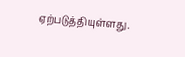ஏற்படுத்தியுள்ளது.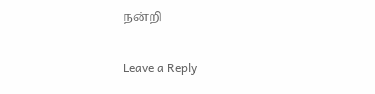நன்றி

Leave a Reply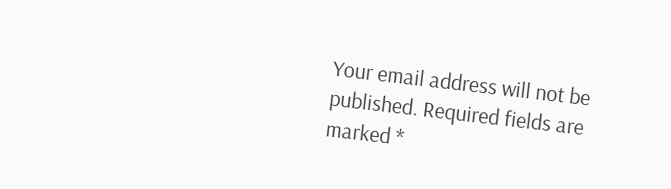Your email address will not be published. Required fields are marked *